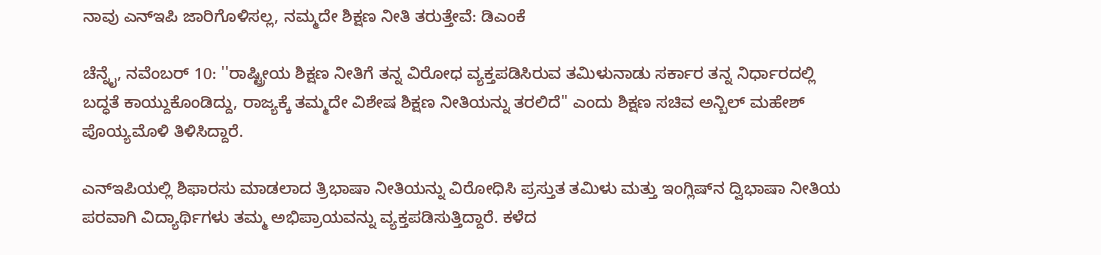ನಾವು ಎನ್‌ಇಪಿ ಜಾರಿಗೊಳಿಸಲ್ಲ, ನಮ್ಮದೇ ಶಿಕ್ಷಣ ನೀತಿ ತರುತ್ತೇವೆ: ಡಿಎಂಕೆ

ಚೆನ್ನೈ, ನವೆಂಬರ್‌ 10: ''ರಾಷ್ಟ್ರೀಯ ಶಿಕ್ಷಣ ನೀತಿಗೆ ತನ್ನ ವಿರೋಧ ವ್ಯಕ್ತಪಡಿಸಿರುವ ತಮಿಳುನಾಡು ಸರ್ಕಾರ ತನ್ನ ನಿರ್ಧಾರದಲ್ಲಿ ಬದ್ಧತೆ ಕಾಯ್ದುಕೊಂಡಿದ್ದು, ರಾಜ್ಯಕ್ಕೆ ತಮ್ಮದೇ ವಿಶೇಷ ಶಿಕ್ಷಣ ನೀತಿಯನ್ನು ತರಲಿದೆ'' ಎಂದು ಶಿಕ್ಷಣ ಸಚಿವ ಅನ್ಬಿಲ್‌ ಮಹೇಶ್‌ ಪೊಯ್ಯಮೊಳಿ ತಿಳಿಸಿದ್ದಾರೆ.

ಎನ್‌ಇಪಿಯಲ್ಲಿ ಶಿಫಾರಸು ಮಾಡಲಾದ ತ್ರಿಭಾಷಾ ನೀತಿಯನ್ನು ವಿರೋಧಿಸಿ ಪ್ರಸ್ತುತ ತಮಿಳು ಮತ್ತು ಇಂಗ್ಲಿಷ್‌ನ ದ್ವಿಭಾಷಾ ನೀತಿಯ ಪರವಾಗಿ ವಿದ್ಯಾರ್ಥಿಗಳು ತಮ್ಮ ಅಭಿಪ್ರಾಯವನ್ನು ವ್ಯಕ್ತಪಡಿಸುತ್ತಿದ್ದಾರೆ. ಕಳೆದ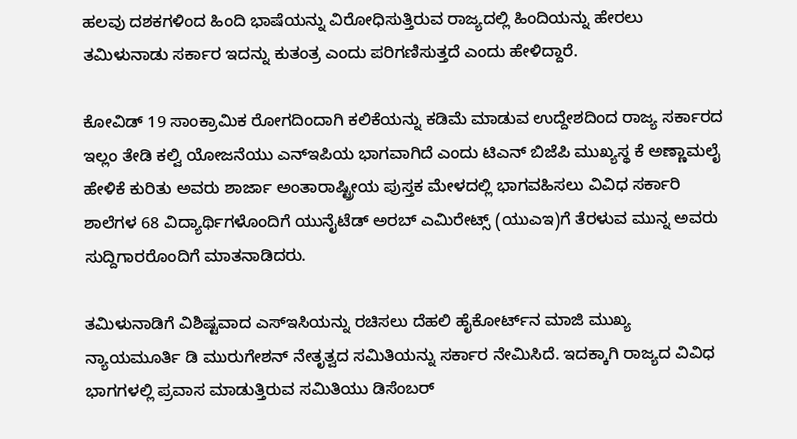ಹಲವು ದಶಕಗಳಿಂದ ಹಿಂದಿ ಭಾಷೆಯನ್ನು ವಿರೋಧಿಸುತ್ತಿರುವ ರಾಜ್ಯದಲ್ಲಿ ಹಿಂದಿಯನ್ನು ಹೇರಲು ತಮಿಳುನಾಡು ಸರ್ಕಾರ ಇದನ್ನು ಕುತಂತ್ರ ಎಂದು ಪರಿಗಣಿಸುತ್ತದೆ ಎಂದು ಹೇಳಿದ್ದಾರೆ.

ಕೋವಿಡ್ 19 ಸಾಂಕ್ರಾಮಿಕ ರೋಗದಿಂದಾಗಿ ಕಲಿಕೆಯನ್ನು ಕಡಿಮೆ ಮಾಡುವ ಉದ್ದೇಶದಿಂದ ರಾಜ್ಯ ಸರ್ಕಾರದ ಇಲ್ಲಂ ತೇಡಿ ಕಲ್ವಿ ಯೋಜನೆಯು ಎನ್‌ಇಪಿಯ ಭಾಗವಾಗಿದೆ ಎಂದು ಟಿಎನ್ ಬಿಜೆಪಿ ಮುಖ್ಯಸ್ಥ ಕೆ ಅಣ್ಣಾಮಲೈ ಹೇಳಿಕೆ ಕುರಿತು ಅವರು ಶಾರ್ಜಾ ಅಂತಾರಾಷ್ಟ್ರೀಯ ಪುಸ್ತಕ ಮೇಳದಲ್ಲಿ ಭಾಗವಹಿಸಲು ವಿವಿಧ ಸರ್ಕಾರಿ ಶಾಲೆಗಳ 68 ವಿದ್ಯಾರ್ಥಿಗಳೊಂದಿಗೆ ಯುನೈಟೆಡ್ ಅರಬ್ ಎಮಿರೇಟ್ಸ್ (ಯುಎಇ)ಗೆ ತೆರಳುವ ಮುನ್ನ ಅವರು ಸುದ್ದಿಗಾರರೊಂದಿಗೆ ಮಾತನಾಡಿದರು.

ತಮಿಳುನಾಡಿಗೆ ವಿಶಿಷ್ಟವಾದ ಎಸ್‌ಇಸಿಯನ್ನು ರಚಿಸಲು ದೆಹಲಿ ಹೈಕೋರ್ಟ್‌ನ ಮಾಜಿ ಮುಖ್ಯ ನ್ಯಾಯಮೂರ್ತಿ ಡಿ ಮುರುಗೇಶನ್ ನೇತೃತ್ವದ ಸಮಿತಿಯನ್ನು ಸರ್ಕಾರ ನೇಮಿಸಿದೆ. ಇದಕ್ಕಾಗಿ ರಾಜ್ಯದ ವಿವಿಧ ಭಾಗಗಳಲ್ಲಿ ಪ್ರವಾಸ ಮಾಡುತ್ತಿರುವ ಸಮಿತಿಯು ಡಿಸೆಂಬರ್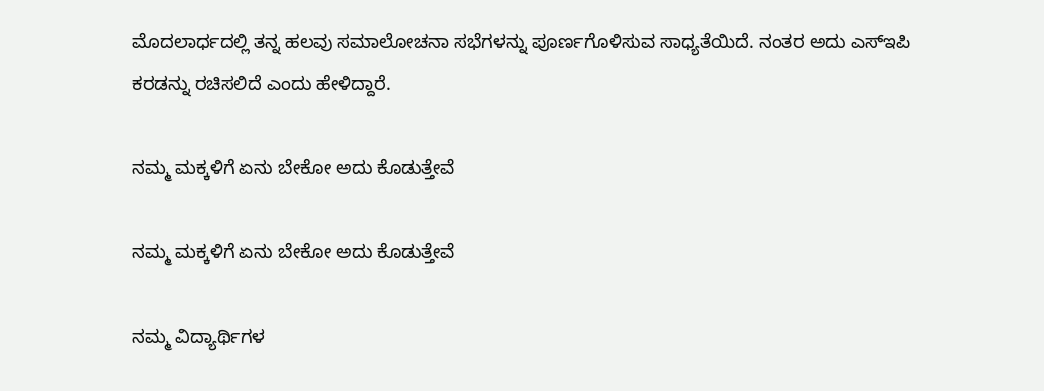ಮೊದಲಾರ್ಧದಲ್ಲಿ ತನ್ನ ಹಲವು ಸಮಾಲೋಚನಾ ಸಭೆಗಳನ್ನು ಪೂರ್ಣಗೊಳಿಸುವ ಸಾಧ್ಯತೆಯಿದೆ. ನಂತರ ಅದು ಎಸ್‌ಇಪಿ ಕರಡನ್ನು ರಚಿಸಲಿದೆ ಎಂದು ಹೇಳಿದ್ದಾರೆ.

ನಮ್ಮ ಮಕ್ಕಳಿಗೆ ಏನು ಬೇಕೋ ಅದು ಕೊಡುತ್ತೇವೆ

ನಮ್ಮ ಮಕ್ಕಳಿಗೆ ಏನು ಬೇಕೋ ಅದು ಕೊಡುತ್ತೇವೆ

ನಮ್ಮ ವಿದ್ಯಾರ್ಥಿಗಳ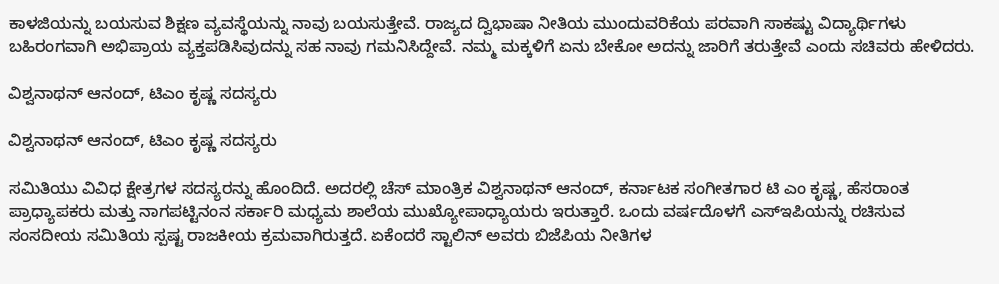ಕಾಳಜಿಯನ್ನು ಬಯಸುವ ಶಿಕ್ಷಣ ವ್ಯವಸ್ಥೆಯನ್ನು ನಾವು ಬಯಸುತ್ತೇವೆ. ರಾಜ್ಯದ ದ್ವಿಭಾಷಾ ನೀತಿಯ ಮುಂದುವರಿಕೆಯ ಪರವಾಗಿ ಸಾಕಷ್ಟು ವಿದ್ಯಾರ್ಥಿಗಳು ಬಹಿರಂಗವಾಗಿ ಅಭಿಪ್ರಾಯ ವ್ಯಕ್ತಪಡಿಸಿವುದನ್ನು ಸಹ ನಾವು ಗಮನಿಸಿದ್ದೇವೆ. ನಮ್ಮ ಮಕ್ಕಳಿಗೆ ಏನು ಬೇಕೋ ಅದನ್ನು ಜಾರಿಗೆ ತರುತ್ತೇವೆ ಎಂದು ಸಚಿವರು ಹೇಳಿದರು.

ವಿಶ್ವನಾಥನ್ ಆನಂದ್, ಟಿಎಂ ಕೃಷ್ಣ ಸದಸ್ಯರು

ವಿಶ್ವನಾಥನ್ ಆನಂದ್, ಟಿಎಂ ಕೃಷ್ಣ ಸದಸ್ಯರು

ಸಮಿತಿಯು ವಿವಿಧ ಕ್ಷೇತ್ರಗಳ ಸದಸ್ಯರನ್ನು ಹೊಂದಿದೆ. ಅದರಲ್ಲಿ ಚೆಸ್ ಮಾಂತ್ರಿಕ ವಿಶ್ವನಾಥನ್ ಆನಂದ್, ಕರ್ನಾಟಕ ಸಂಗೀತಗಾರ ಟಿ ಎಂ ಕೃಷ್ಣ, ಹೆಸರಾಂತ ಪ್ರಾಧ್ಯಾಪಕರು ಮತ್ತು ನಾಗಪಟ್ಟಿನಂನ ಸರ್ಕಾರಿ ಮಧ್ಯಮ ಶಾಲೆಯ ಮುಖ್ಯೋಪಾಧ್ಯಾಯರು ಇರುತ್ತಾರೆ. ಒಂದು ವರ್ಷದೊಳಗೆ ಎಸ್‌ಇಪಿಯನ್ನು ರಚಿಸುವ ಸಂಸದೀಯ ಸಮಿತಿಯ ಸ್ಪಷ್ಟ ರಾಜಕೀಯ ಕ್ರಮವಾಗಿರುತ್ತದೆ. ಏಕೆಂದರೆ ಸ್ಟಾಲಿನ್ ಅವರು ಬಿಜೆಪಿಯ ನೀತಿಗಳ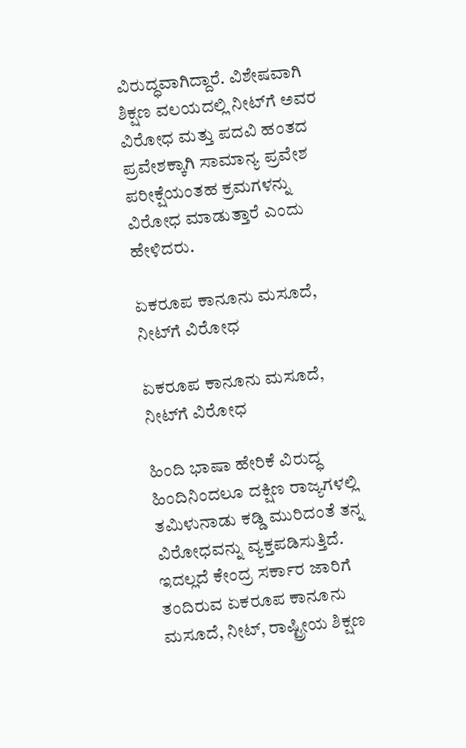ವಿರುದ್ಧವಾಗಿದ್ದಾರೆ. ವಿಶೇಷವಾಗಿ ಶಿಕ್ಷಣ ವಲಯದಲ್ಲಿ ನೀಟ್‌ಗೆ ಅವರ ವಿರೋಧ ಮತ್ತು ಪದವಿ ಹಂತದ ಪ್ರವೇಶಕ್ಕಾಗಿ ಸಾಮಾನ್ಯ ಪ್ರವೇಶ ಪರೀಕ್ಷೆಯಂತಹ ಕ್ರಮಗಳನ್ನು ವಿರೋಧ ಮಾಡುತ್ತಾರೆ ಎಂದು ಹೇಳಿದರು.

ಏಕರೂಪ ಕಾನೂನು ಮಸೂದೆ, ನೀಟ್‌ಗೆ ವಿರೋಧ

ಏಕರೂಪ ಕಾನೂನು ಮಸೂದೆ, ನೀಟ್‌ಗೆ ವಿರೋಧ

ಹಿಂದಿ ಭಾಷಾ ಹೇರಿಕೆ ವಿರುದ್ಧ ಹಿಂದಿನಿಂದಲೂ ದಕ್ಷಿಣ ರಾಜ್ಯಗಳಲ್ಲಿ ತಮಿಳುನಾಡು ಕಡ್ಡಿ ಮುರಿದಂತೆ ತನ್ನ ವಿರೋಧವನ್ನು ವ್ಯಕ್ತಪಡಿಸುತ್ತಿದೆ. ಇದಲ್ಲದೆ ಕೇಂದ್ರ ಸರ್ಕಾರ ಜಾರಿಗೆ ತಂದಿರುವ ಏಕರೂಪ ಕಾನೂನು ಮಸೂದೆ, ನೀಟ್‌, ರಾಷ್ಟ್ರೀಯ ಶಿಕ್ಷಣ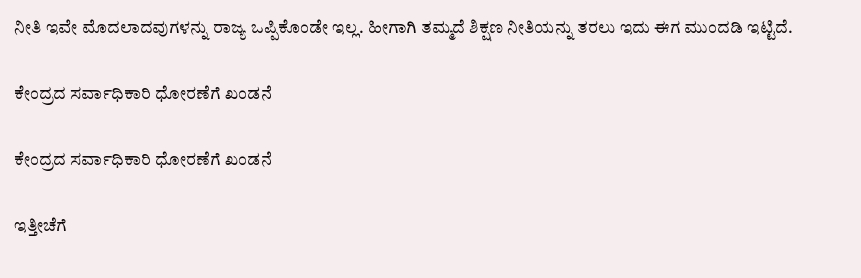ನೀತಿ ಇವೇ ಮೊದಲಾದವುಗಳನ್ನು ರಾಜ್ಯ ಒಪ್ಪಿಕೊಂಡೇ ಇಲ್ಲ. ಹೀಗಾಗಿ ತಮ್ಮದೆ ಶಿಕ್ಷಣ ನೀತಿಯನ್ನು ತರಲು ಇದು ಈಗ ಮುಂದಡಿ ಇಟ್ಟಿದೆ.

ಕೇಂದ್ರದ ಸರ್ವಾಧಿಕಾರಿ ಧೋರಣೆಗೆ ಖಂಡನೆ

ಕೇಂದ್ರದ ಸರ್ವಾಧಿಕಾರಿ ಧೋರಣೆಗೆ ಖಂಡನೆ

ಇತ್ತೀಚೆಗೆ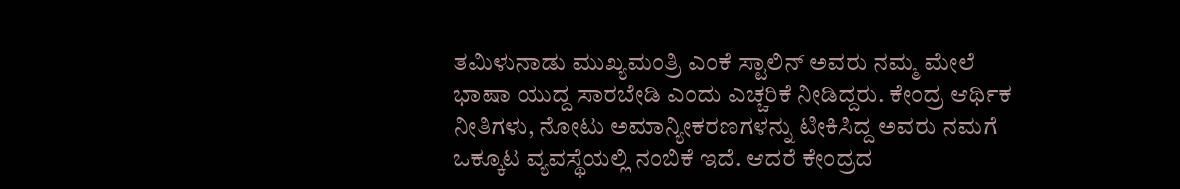ತಮಿಳುನಾಡು ಮುಖ್ಯಮಂತ್ರಿ ಎಂಕೆ ಸ್ಟಾಲಿನ್‌ ಅವರು ನಮ್ಮ ಮೇಲೆ ಭಾಷಾ ಯುದ್ದ ಸಾರಬೇಡಿ ಎಂದು ಎಚ್ಚರಿಕೆ ನೀಡಿದ್ದರು. ಕೇಂದ್ರ ಆರ್ಥಿಕ ನೀತಿಗಳು, ನೋಟು ಅಮಾನ್ಯೀಕರಣಗಳನ್ನು ಟೀಕಿಸಿದ್ದ ಅವರು ನಮಗೆ ಒಕ್ಕೂಟ ವ್ಯವಸ್ಥೆಯಲ್ಲಿ ನಂಬಿಕೆ ಇದೆ. ಆದರೆ ಕೇಂದ್ರದ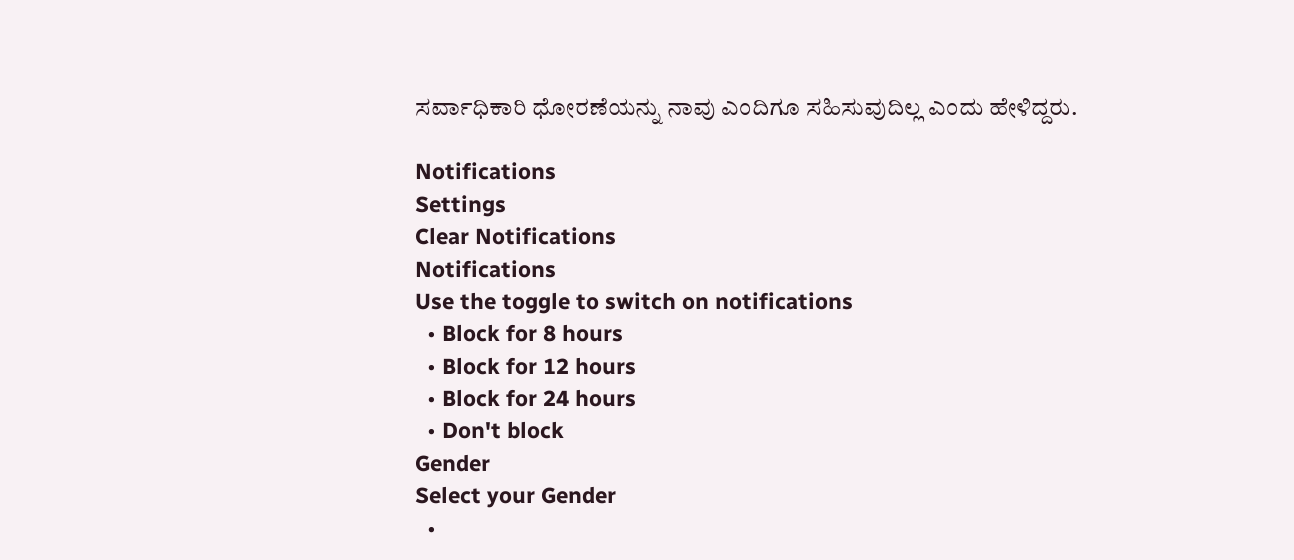ಸರ್ವಾಧಿಕಾರಿ ಧೋರಣೆಯನ್ನು ನಾವು ಎಂದಿಗೂ ಸಹಿಸುವುದಿಲ್ಲ ಎಂದು ಹೇಳಿದ್ದರು.

Notifications
Settings
Clear Notifications
Notifications
Use the toggle to switch on notifications
  • Block for 8 hours
  • Block for 12 hours
  • Block for 24 hours
  • Don't block
Gender
Select your Gender
  •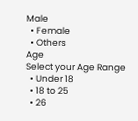Male
  • Female
  • Others
Age
Select your Age Range
  • Under 18
  • 18 to 25
  • 26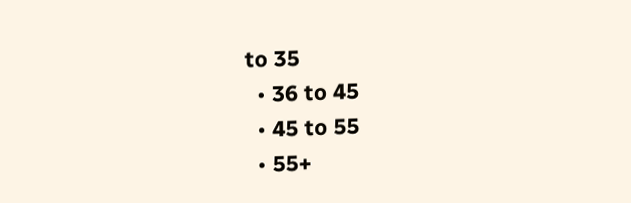to 35
  • 36 to 45
  • 45 to 55
  • 55+